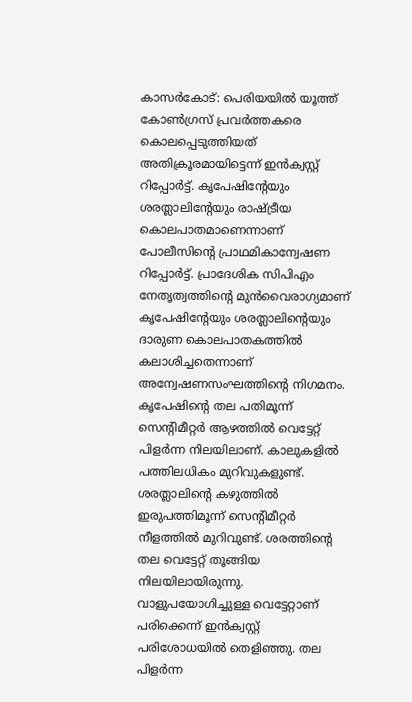കാസർകോട്: പെരിയയിൽ യൂത്ത് കോൺഗ്രസ് പ്രവർത്തകരെ കൊലപ്പെടുത്തിയത് അതിക്രൂരമായിട്ടെന്ന് ഇൻക്വസ്റ്റ് റിപ്പോർട്ട്. കൃപേഷിന്റേയും ശരത്ലാലിന്റേയും രാഷ്ട്രീയ കൊലപാതമാണെന്നാണ് പോലീസിന്റെ പ്രാഥമികാന്വേഷണ റിപ്പോർട്ട്. പ്രാദേശിക സിപിഎം നേതൃത്വത്തിന്റെ മുൻവൈരാഗ്യമാണ് കൃപേഷിന്റേയും ശരത്ലാലിന്റെയും ദാരുണ കൊലപാതകത്തിൽ കലാശിച്ചതെന്നാണ് അന്വേഷണസംഘത്തിന്റെ നിഗമനം. കൃപേഷിന്റെ തല പതിമൂന്ന് സെന്റിമീറ്റർ ആഴത്തിൽ വെട്ടേറ്റ് പിളർന്ന നിലയിലാണ്. കാലുകളിൽ പത്തിലധികം മുറിവുകളുണ്ട്. ശരത്ലാലിന്റെ കഴുത്തിൽ ഇരുപത്തിമൂന്ന് സെന്റിമീറ്റർ നീളത്തിൽ മുറിവുണ്ട്. ശരത്തിന്റെ തല വെട്ടേറ്റ് തൂങ്ങിയ നിലയിലായിരുന്നു. വാളുപയോഗിച്ചുള്ള വെട്ടേറ്റാണ് പരിക്കെന്ന് ഇൻക്വസ്റ്റ് പരിശോധയിൽ തെളിഞ്ഞു. തല പിളർന്ന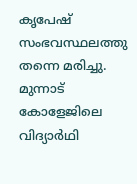കൃപേഷ് സംഭവസ്ഥലത്തു തന്നെ മരിച്ചു. മുന്നാട് കോളേജിലെ വിദ്യാർഥി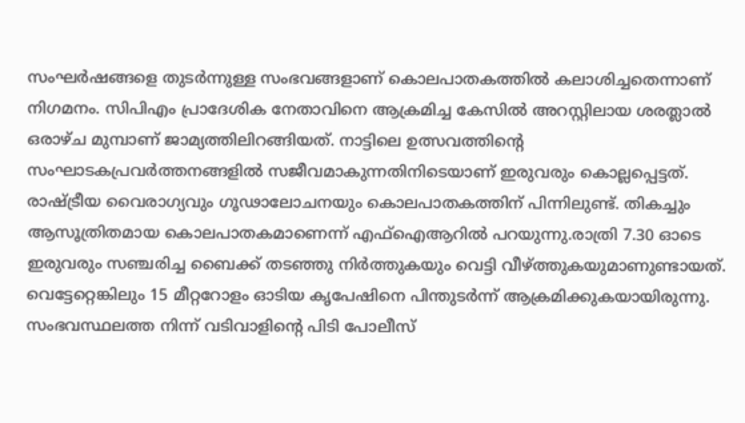സംഘർഷങ്ങളെ തുടർന്നുള്ള സംഭവങ്ങളാണ് കൊലപാതകത്തിൽ കലാശിച്ചതെന്നാണ് നിഗമനം. സിപിഎം പ്രാദേശിക നേതാവിനെ ആക്രമിച്ച കേസിൽ അറസ്റ്റിലായ ശരത്ലാൽ ഒരാഴ്ച മുമ്പാണ് ജാമ്യത്തിലിറങ്ങിയത്. നാട്ടിലെ ഉത്സവത്തിന്റെ സംഘാടകപ്രവർത്തനങ്ങളിൽ സജീവമാകുന്നതിനിടെയാണ് ഇരുവരും കൊല്ലപ്പെട്ടത്. രാഷ്ട്രീയ വൈരാഗ്യവും ഗൂഢാലോചനയും കൊലപാതകത്തിന് പിന്നിലുണ്ട്. തികച്ചും ആസൂത്രിതമായ കൊലപാതകമാണെന്ന് എഫ്ഐആറിൽ പറയുന്നു.രാത്രി 7.30 ഓടെ ഇരുവരും സഞ്ചരിച്ച ബൈക്ക് തടഞ്ഞു നിർത്തുകയും വെട്ടി വീഴ്ത്തുകയുമാണുണ്ടായത്. വെട്ടേറ്റെങ്കിലും 15 മീറ്ററോളം ഓടിയ കൃപേഷിനെ പിന്തുടർന്ന് ആക്രമിക്കുകയായിരുന്നു. സംഭവസ്ഥലത്ത നിന്ന് വടിവാളിന്റെ പിടി പോലീസ്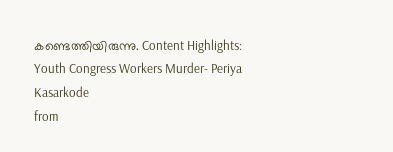കണ്ടെത്തിയിരുന്നു. Content Highlights: Youth Congress Workers Murder- Periya Kasarkode
from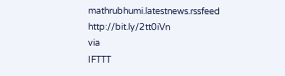mathrubhumi.latestnews.rssfeed http://bit.ly/2tt0iVn
via
IFTTT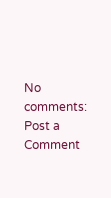No comments:
Post a Comment